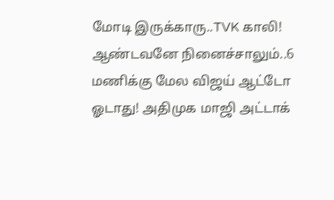மோடி இருக்காரு..TVK காலி! ஆண்டவனே நினைச்சாலும்..6 மணிக்கு மேல விஜய் ஆட்டோ ஓடாது! அதிமுக மாஜி அட்டாக்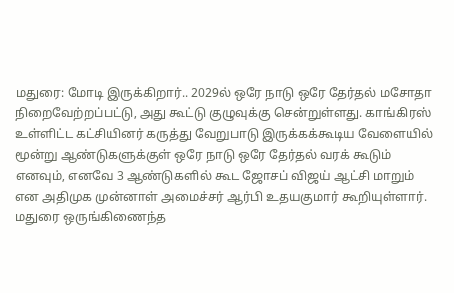மதுரை: மோடி இருக்கிறார்.. 2029ல் ஒரே நாடு ஒரே தேர்தல் மசோதா நிறைவேற்றப்பட்டு, அது கூட்டு குழுவுக்கு சென்றுள்ளது. காங்கிரஸ் உள்ளிட்ட கட்சியினர் கருத்து வேறுபாடு இருக்கக்கூடிய வேளையில் மூன்று ஆண்டுகளுக்குள் ஒரே நாடு ஒரே தேர்தல் வரக் கூடும் எனவும், எனவே 3 ஆண்டுகளில் கூட ஜோசப் விஜய் ஆட்சி மாறும் என அதிமுக முன்னாள் அமைச்சர் ஆர்பி உதயகுமார் கூறியுள்ளார்.
மதுரை ஒருங்கிணைந்த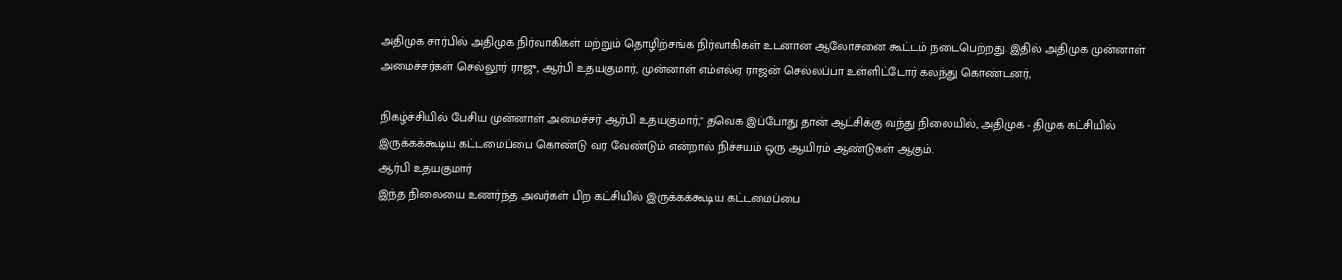அதிமுக சார்பில் அதிமுக நிர்வாகிகள் மற்றும் தொழிற்சங்க நிர்வாகிகள் உடனான ஆலோசனை கூட்டம் நடைபெற்றது. இதில் அதிமுக முன்னாள் அமைச்சர்கள் செல்லூர் ராஜு, ஆர்பி உதயகுமார், முன்னாள் எம்எல்ஏ ராஜன் செல்லப்பா உள்ளிட்டோர் கலந்து கொண்டனர்,

நிகழ்ச்சியில் பேசிய முன்னாள் அமைச்சர் ஆர்பி உதயகுமார்," தவெக இப்போது தான் ஆட்சிக்கு வந்து நிலையில், அதிமுக - திமுக கட்சியில் இருக்கக்கூடிய கட்டமைப்பை கொண்டு வர வேண்டும் என்றால் நிச்சயம் ஒரு ஆயிரம் ஆண்டுகள் ஆகும்.
ஆர்பி உதயகுமார்
இந்த நிலையை உணர்ந்த அவர்கள் பிற கட்சியில் இருக்கக்கூடிய கட்டமைப்பை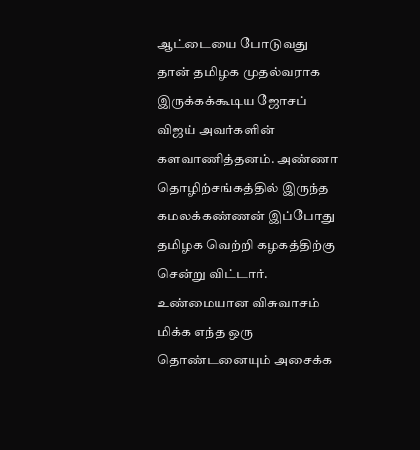ஆட்டையை போடுவது தான் தமிழக முதல்வராக இருக்கக்கூடிய ஜோசப் விஜய் அவர்களின் களவாணித்தனம். அண்ணா தொழிற்சங்கத்தில் இருந்த கமலக்கண்ணன் இப்போது தமிழக வெற்றி கழகத்திற்கு சென்று விட்டார். உண்மையான விசுவாசம் மிக்க எந்த ஒரு தொண்டனையும் அசைக்க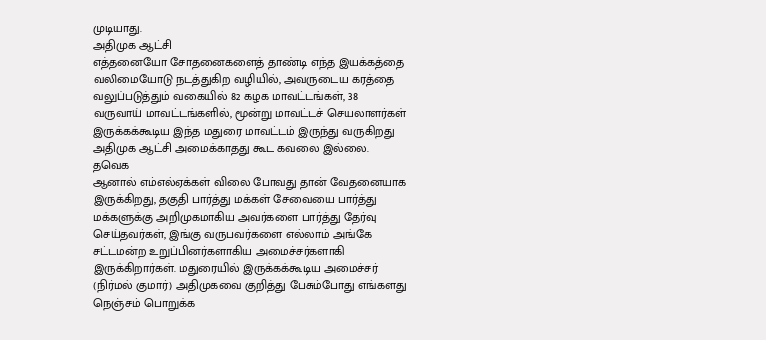முடியாது.
அதிமுக ஆட்சி
எத்தனையோ சோதனைகளைத் தாண்டி எந்த இயக்கத்தை வலிமையோடு நடத்துகிற வழியில், அவருடைய கரத்தை வலுப்படுத்தும் வகையில் 82 கழக மாவட்டங்கள், 38 வருவாய் மாவட்டங்களில், மூன்று மாவட்டச் செயலாளர்கள் இருக்கக்கூடிய இந்த மதுரை மாவட்டம் இருந்து வருகிறது அதிமுக ஆட்சி அமைக்காதது கூட கவலை இல்லை.
தவெக
ஆனால் எம்எல்ஏக்கள் விலை போவது தான் வேதனையாக இருக்கிறது, தகுதி பார்த்து மக்கள் சேவையை பார்த்து மக்களுக்கு அறிமுகமாகிய அவர்களை பார்த்து தேர்வு செய்தவர்கள், இங்கு வருபவர்களை எல்லாம் அங்கே சட்டமன்ற உறுப்பினர்களாகிய அமைச்சர்களாகி இருக்கிறார்கள். மதுரையில் இருக்கக்கூடிய அமைச்சர் (நிர்மல் குமார்) அதிமுகவை குறித்து பேசும்போது எங்களது நெஞ்சம் பொறுக்க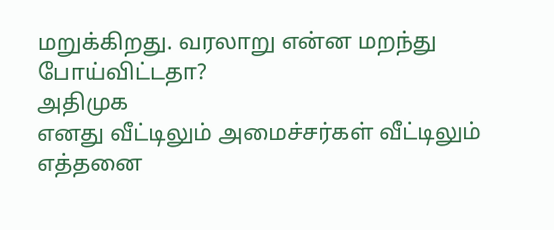மறுக்கிறது. வரலாறு என்ன மறந்து போய்விட்டதா?
அதிமுக
எனது வீட்டிலும் அமைச்சர்கள் வீட்டிலும் எத்தனை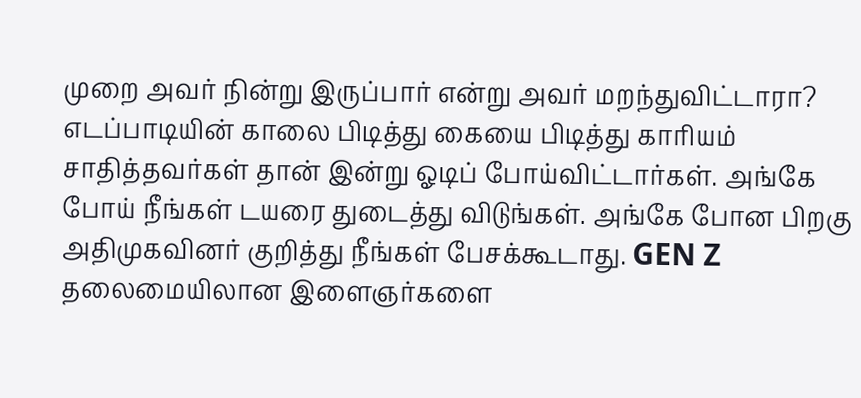முறை அவர் நின்று இருப்பார் என்று அவர் மறந்துவிட்டாரா? எடப்பாடியின் காலை பிடித்து கையை பிடித்து காரியம் சாதித்தவர்கள் தான் இன்று ஓடிப் போய்விட்டார்கள். அங்கே போய் நீங்கள் டயரை துடைத்து விடுங்கள். அங்கே போன பிறகு அதிமுகவினர் குறித்து நீங்கள் பேசக்கூடாது. GEN Z தலைமையிலான இளைஞர்களை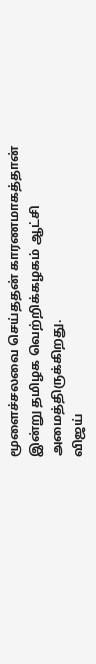மூளைச்சலவை செய்ததன் காரணமாகத்தான் இன்று தமிழக வெற்றிக்கழகம் ஆட்சி அமைத்திருக்கிறது.
விஜய்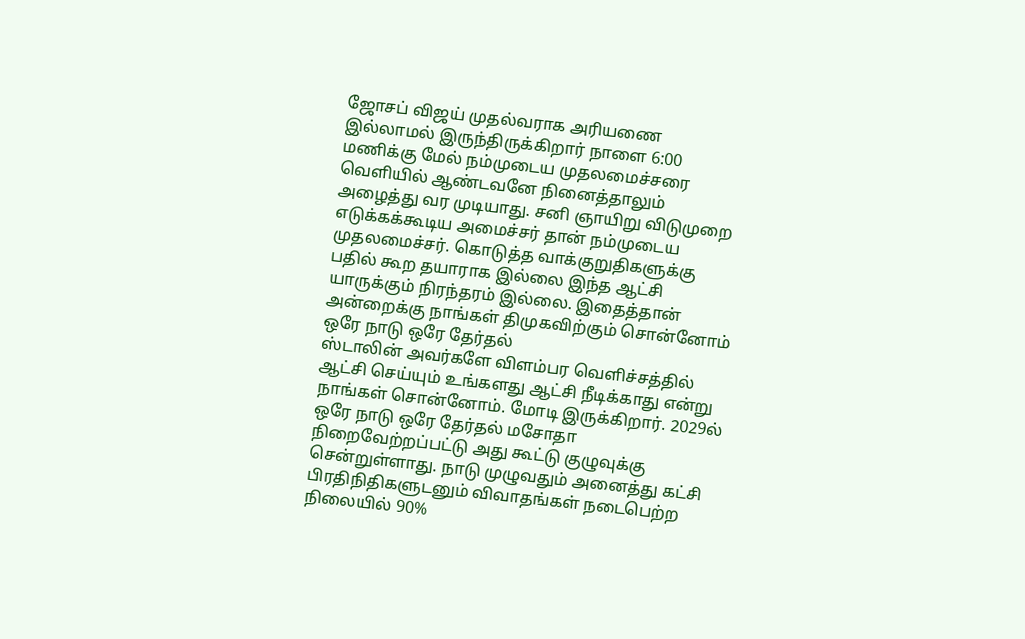ஜோசப் விஜய் முதல்வராக அரியணை இல்லாமல் இருந்திருக்கிறார் நாளை 6:00 மணிக்கு மேல் நம்முடைய முதலமைச்சரை வெளியில் ஆண்டவனே நினைத்தாலும் அழைத்து வர முடியாது. சனி ஞாயிறு விடுமுறை எடுக்கக்கூடிய அமைச்சர் தான் நம்முடைய முதலமைச்சர். கொடுத்த வாக்குறுதிகளுக்கு பதில் கூற தயாராக இல்லை இந்த ஆட்சி யாருக்கும் நிரந்தரம் இல்லை. இதைத்தான் அன்றைக்கு நாங்கள் திமுகவிற்கும் சொன்னோம்
ஒரே நாடு ஒரே தேர்தல்
ஸ்டாலின் அவர்களே விளம்பர வெளிச்சத்தில் ஆட்சி செய்யும் உங்களது ஆட்சி நீடிக்காது என்று நாங்கள் சொன்னோம். மோடி இருக்கிறார். 2029ல் ஒரே நாடு ஒரே தேர்தல் மசோதா நிறைவேற்றப்பட்டு அது கூட்டு குழுவுக்கு சென்றுள்ளாது. நாடு முழுவதும் அனைத்து கட்சி பிரதிநிதிகளுடனும் விவாதங்கள் நடைபெற்ற நிலையில் 90%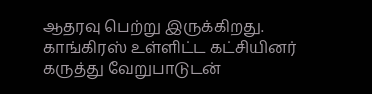ஆதரவு பெற்று இருக்கிறது. காங்கிரஸ் உள்ளிட்ட கட்சியினர் கருத்து வேறுபாடுடன்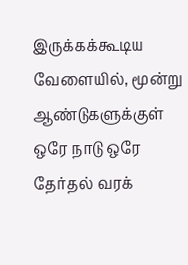இருக்கக்கூடிய வேளையில், மூன்று ஆண்டுகளுக்குள் ஒரே நாடு ஒரே தேர்தல் வரக்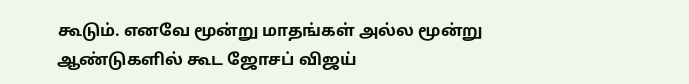கூடும். எனவே மூன்று மாதங்கள் அல்ல மூன்று ஆண்டுகளில் கூட ஜோசப் விஜய்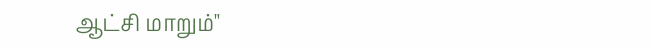ஆட்சி மாறும்"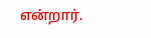என்றார்.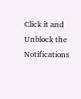Click it and Unblock the Notifications